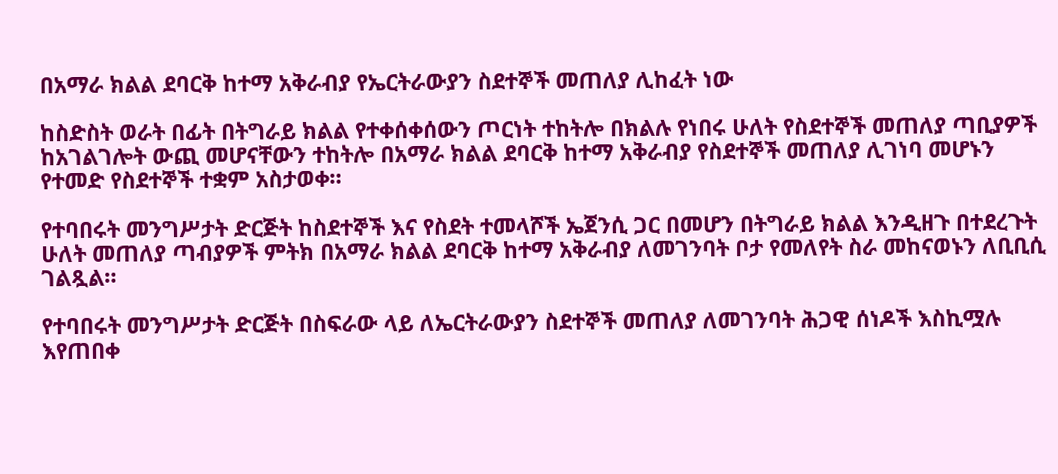በአማራ ክልል ደባርቅ ከተማ አቅራብያ የኤርትራውያን ስደተኞች መጠለያ ሊከፈት ነው

ከስድስት ወራት በፊት በትግራይ ክልል የተቀሰቀሰውን ጦርነት ተከትሎ በክልሉ የነበሩ ሁለት የስደተኞች መጠለያ ጣቢያዎች ከአገልገሎት ውጪ መሆናቸውን ተከትሎ በአማራ ክልል ደባርቅ ከተማ አቅራብያ የስደተኞች መጠለያ ሊገነባ መሆኑን የተመድ የስደተኞች ተቋም አስታወቀ።

የተባበሩት መንግሥታት ድርጅት ከስደተኞች እና የስደት ተመላሾች ኤጀንሲ ጋር በመሆን በትግራይ ክልል እንዲዘጉ በተደረጉት ሁለት መጠለያ ጣብያዎች ምትክ በአማራ ክልል ደባርቅ ከተማ አቅራብያ ለመገንባት ቦታ የመለየት ስራ መከናወኑን ለቢቢሲ ገልጿል።

የተባበሩት መንግሥታት ድርጅት በስፍራው ላይ ለኤርትራውያን ስደተኞች መጠለያ ለመገንባት ሕጋዊ ሰነዶች እስኪሟሉ እየጠበቀ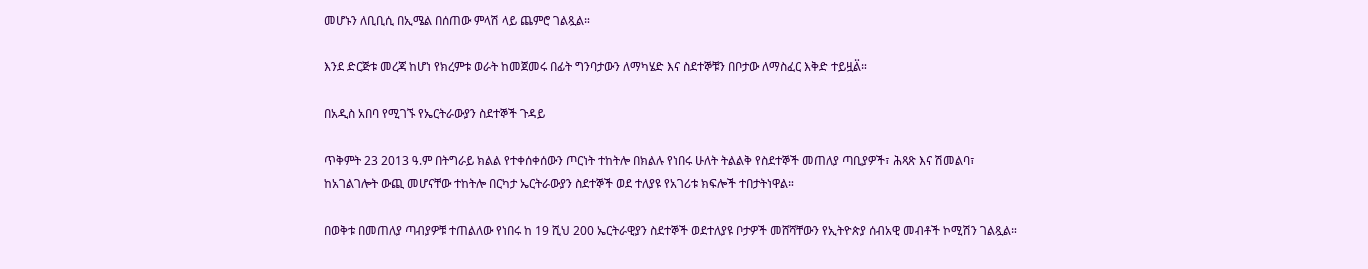መሆኑን ለቢቢሲ በኢሜል በሰጠው ምላሽ ላይ ጨምሮ ገልጿል።

እንደ ድርጅቱ መረጃ ከሆነ የክረምቱ ወራት ከመጀመሩ በፊት ግንባታውን ለማካሄድ እና ስደተኞቹን በቦታው ለማስፈር እቅድ ተይዟል፟።

በአዲስ አበባ የሚገኙ የኤርትራውያን ስደተኞች ጉዳይ

ጥቅምት 23 2013 ዓ.ም በትግራይ ክልል የተቀሰቀሰውን ጦርነት ተከትሎ በክልሉ የነበሩ ሁለት ትልልቅ የስደተኞች መጠለያ ጣቢያዎች፣ ሕጻጽ እና ሽመልባ፣ ከአገልገሎት ውጪ መሆናቸው ተከትሎ በርካታ ኤርትራውያን ስደተኞች ወደ ተለያዩ የአገሪቱ ክፍሎች ተበታትነዋል።

በወቅቱ በመጠለያ ጣብያዎቹ ተጠልለው የነበሩ ከ 19 ሺህ 200 ኤርትራዊያን ስደተኞች ወደተለያዩ ቦታዎች መሸሻቸውን የኢትዮጵያ ሰብአዊ መብቶች ኮሚሽን ገልጿል።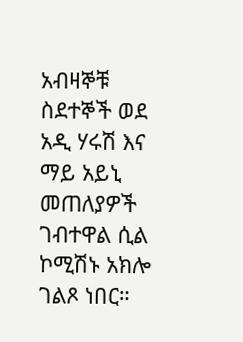አብዛኞቹ ስደተኞች ወደ አዲ ሃሩሽ እና ማይ አይኒ መጠለያዎች ገብተዋል ሲል ኮሚሽኑ አክሎ ገልጾ ነበር።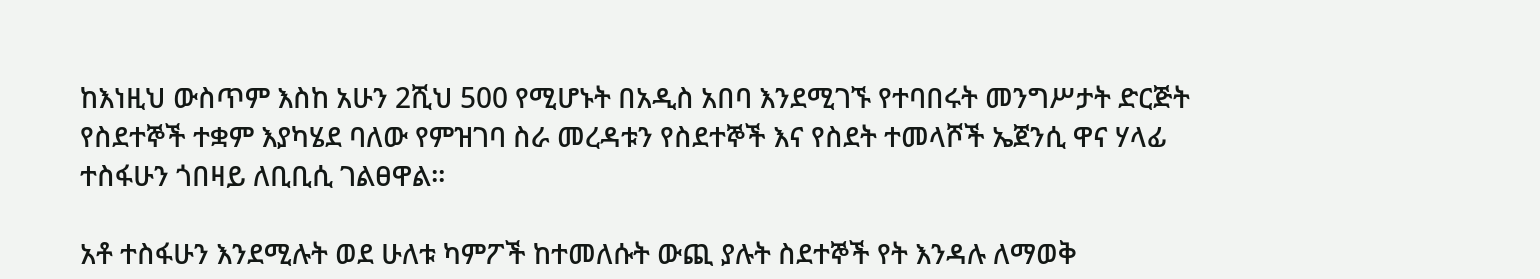ከእነዚህ ውስጥም እስከ አሁን 2ሺህ 500 የሚሆኑት በአዲስ አበባ እንደሚገኙ የተባበሩት መንግሥታት ድርጅት የስደተኞች ተቋም እያካሄደ ባለው የምዝገባ ስራ መረዳቱን የስደተኞች እና የስደት ተመላሾች ኤጀንሲ ዋና ሃላፊ ተስፋሁን ጎበዛይ ለቢቢሲ ገልፀዋል።

አቶ ተስፋሁን እንደሚሉት ወደ ሁለቱ ካምፖች ከተመለሱት ውጪ ያሉት ስደተኞች የት እንዳሉ ለማወቅ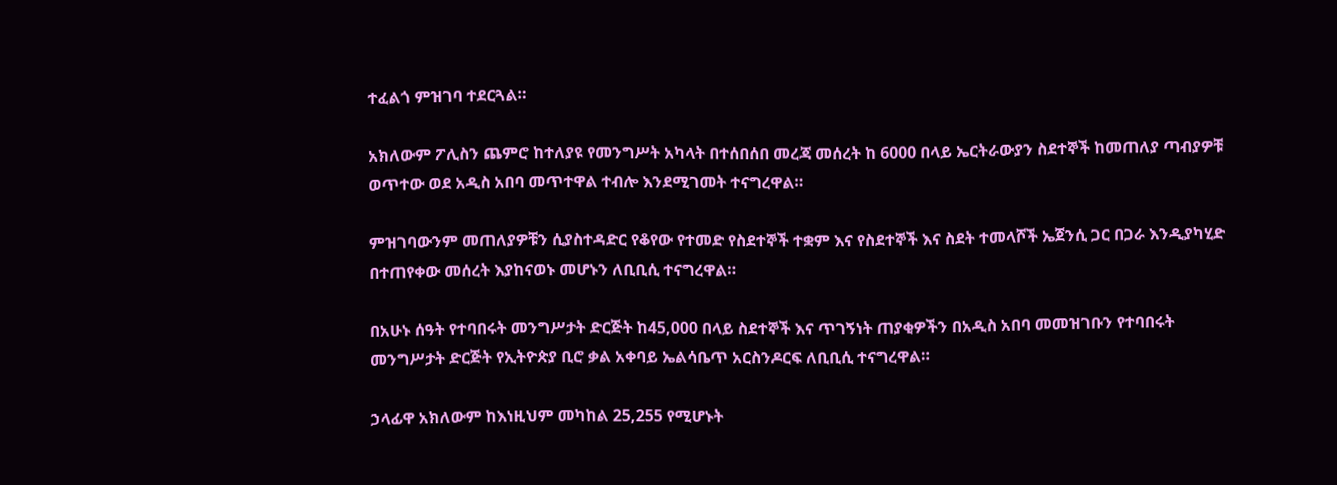ተፈልጎ ምዝገባ ተደርጓል።

አክለውም ፖሊስን ጨምሮ ከተለያዩ የመንግሥት አካላት በተሰበሰበ መረጃ መሰረት ከ 6000 በላይ ኤርትራውያን ስደተኞች ከመጠለያ ጣብያዎቹ ወጥተው ወደ አዲስ አበባ መጥተዋል ተብሎ እንደሚገመት ተናግረዋል።

ምዝገባውንም መጠለያዎቹን ሲያስተዳድር የቆየው የተመድ የስደተኞች ተቋም እና የስደተኞች እና ስደት ተመላሾች ኤጀንሲ ጋር በጋራ እንዲያካሂድ በተጠየቀው መሰረት እያከናወኑ መሆኑን ለቢቢሲ ተናግረዋል።

በአሁኑ ሰዓት የተባበሩት መንግሥታት ድርጅት ከ45,000 በላይ ስደተኞች እና ጥገኝነት ጠያቂዎችን በአዲስ አበባ መመዝገቡን የተባበሩት መንግሥታት ድርጅት የኢትዮጵያ ቢሮ ቃል አቀባይ ኤልሳቤጥ አርስንዶርፍ ለቢቢሲ ተናግረዋል።

ኃላፊዋ አክለውም ከእነዚህም መካከል 25,255 የሚሆኑት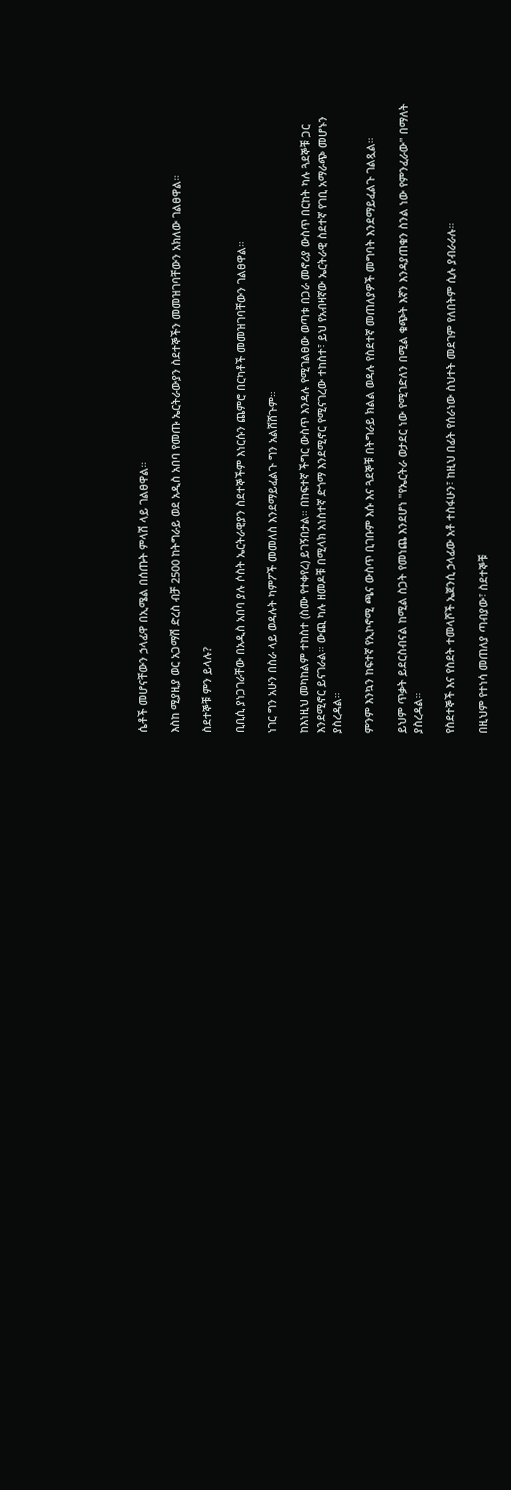ሴቶች መሆናቸውን ኃላፊዋ በኢሜል በሰጡት ምላሽ ላይ ገልፀዋል።

እስከ ሚያዚያ ወር አጋማሽ ድረስ ብቻ 2500 ከትግራይ ወደ አዲስ አበባ የመጡ ኤርትራውያን ስደተኞችን መመዝገባቸውን አክለው ገልፀዋል።

ስደተኞቹ ምን ይላሉ?

ቢቢሲ ያነጋገራቸው በአዲስ አበባ ያሉ ሶስት ኤርትራዊያን ስደተኞችም እነርሱን ጨምሮ በርካቶች መመዝገባቸውን ገልፀዋል።

ነገር ግን አሁን በስራ ላይ ወዳሉት ካምፖች መመለስ እንደማይፈልጉ ግን አልሸሸጉም።

ከእነዚህ መካከልም ተከስተ (ስሙ የተቀየረ) ይገኝበታል። በከፍተኛ ችግር ውስጥ እንዳሉ የሚገልፀው ወጣቱ በጋራ መኖሪያ ውስጥ በርከት ካሉ ጓደኞቹ ጋር እንደሚኖር ይናገራል። ውጪ ካሉ ዘመዶቹ በሚላክ አነስተኛ ድጎማ እንደሚኖር የሚናገረው ተከስተ፣ ይህ የአብዛኛው ኤርትራዊ ስደተኛ የገቢ አማራጭ መሆኑን ያስረዳል።

ምንም እንኳን ከፍተኛ የኢኮኖሚ ጫና ውስጥ ቢገቡም እሱ እና ጓደኞቹ በትግራይ ክልል ወዳሉ የስደተኛ መጠለያዎች መግባት እንደማይፈልጉ ገልጿል።

ይህም ጥቃት ይደርስብናል ከሚል ስጋት የመነጨ እንደሆነ "የኤርትራ ወታደር ነው የሚገድለን በሚል ቁጭት እኛን እንዳያጠቁን ስንል ነው የምንፈራው" በማለት ያስረዳል።

የስደተኞች እና የስደት ተመላሾች ኤጀንሲ ኃላፊው አቶ ተስፋሁን፣ ከዚህ በፊት የሰራነው ስህተት መደገም የለበትም ሲሉ ያብራራሉ።

በዚህም የተነሳ መጠለያ ጣብያው፣ ስደተኞቹ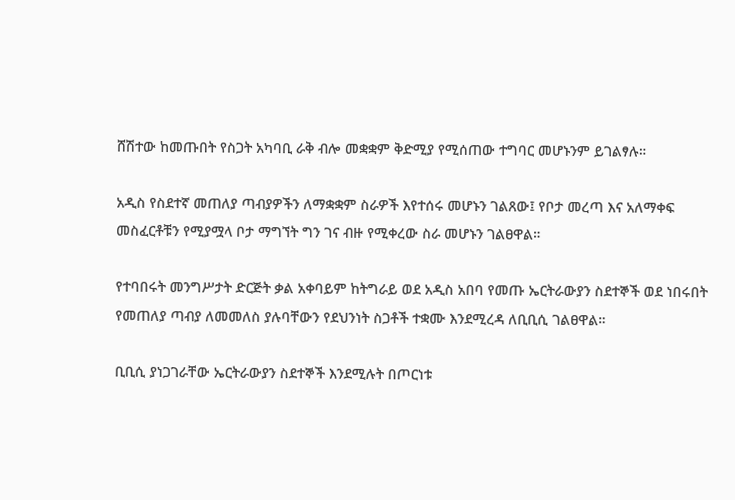ሸሽተው ከመጡበት የስጋት አካባቢ ራቅ ብሎ መቋቋም ቅድሚያ የሚሰጠው ተግባር መሆኑንም ይገልፃሉ።

አዲስ የስደተኛ መጠለያ ጣብያዎችን ለማቋቋም ስራዎች እየተሰሩ መሆኑን ገልጸው፤ የቦታ መረጣ እና አለማቀፍ መስፈርቶቹን የሚያሟላ ቦታ ማግኘት ግን ገና ብዙ የሚቀረው ስራ መሆኑን ገልፀዋል።

የተባበሩት መንግሥታት ድርጅት ቃል አቀባይም ከትግራይ ወደ አዲስ አበባ የመጡ ኤርትራውያን ስደተኞች ወደ ነበሩበት የመጠለያ ጣብያ ለመመለስ ያሉባቸውን የደህንነት ስጋቶች ተቋሙ እንደሚረዳ ለቢቢሲ ገልፀዋል።

ቢቢሲ ያነጋገራቸው ኤርትራውያን ስደተኞች እንደሚሉት በጦርነቱ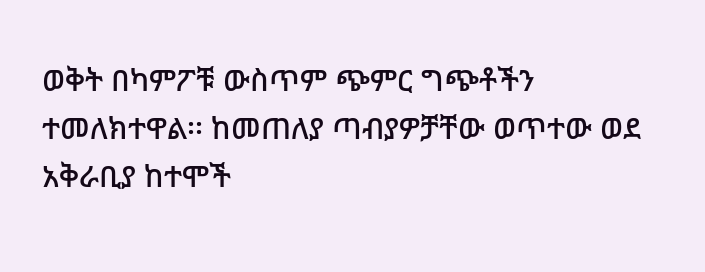ወቅት በካምፖቹ ውስጥም ጭምር ግጭቶችን ተመለክተዋል፡፡ ከመጠለያ ጣብያዎቻቸው ወጥተው ወደ አቅራቢያ ከተሞች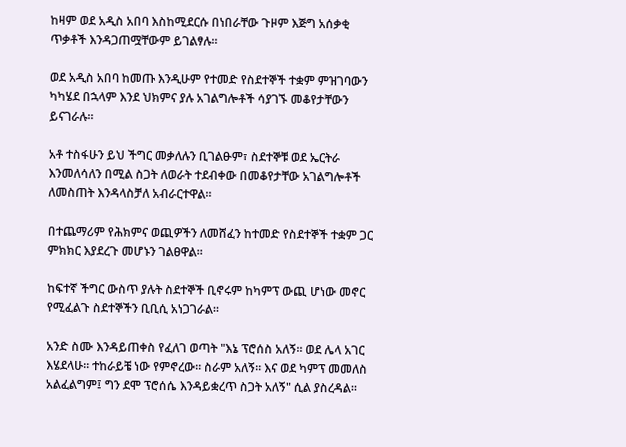ከዛም ወደ አዲስ አበባ እስከሚደርሱ በነበራቸው ጉዞም እጅግ አሰቃቂ ጥቃቶች እንዳጋጠሟቸውም ይገልፃሉ።

ወደ አዲስ አበባ ከመጡ እንዲሁም የተመድ የስደተኞች ተቋም ምዝገባውን ካካሄደ በኋላም እንደ ህክምና ያሉ አገልግሎቶች ሳያገኙ መቆየታቸውን ይናገራሉ።

አቶ ተስፋሁን ይህ ችግር መቃለሉን ቢገልፁም፣ ስደተኞቹ ወደ ኤርትራ እንመለሳለን በሚል ስጋት ለወራት ተደብቀው በመቆየታቸው አገልግሎቶች ለመስጠት እንዳላስቻለ አብራርተዋል።

በተጨማሪም የሕክምና ወጪዎችን ለመሸፈን ከተመድ የስደተኞች ተቋም ጋር ምክክር እያደረጉ መሆኑን ገልፀዋል።

ከፍተኛ ችግር ውስጥ ያሉት ስደተኞች ቢኖሩም ከካምፕ ውጪ ሆነው መኖር የሚፈልጉ ስደተኞችን ቢቢሲ አነጋገራል።

አንድ ስሙ እንዳይጠቀስ የፈለገ ወጣት "እኔ ፕሮሰስ አለኝ። ወደ ሌላ አገር እሄደላሁ። ተከራይቼ ነው የምኖረው። ስራም አለኝ። እና ወደ ካምፕ መመለስ አልፈልግም፤ ግን ደሞ ፕሮሰሴ እንዳይቋረጥ ስጋት አለኝ" ሲል ያስረዳል።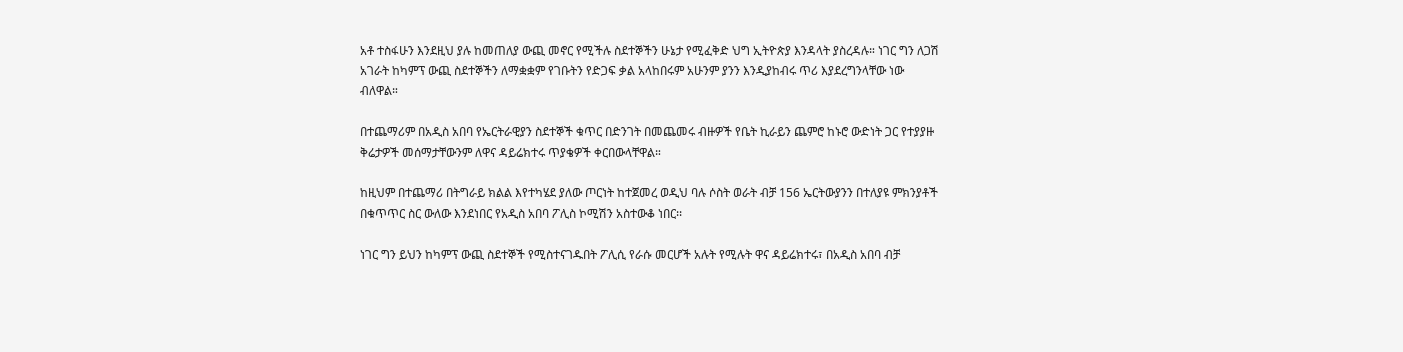አቶ ተስፋሁን እንደዚህ ያሉ ከመጠለያ ውጪ መኖር የሚችሉ ስደተኞችን ሁኔታ የሚፈቅድ ህግ ኢትዮጵያ እንዳላት ያስረዳሉ። ነገር ግን ለጋሽ አገራት ከካምፕ ውጪ ስደተኞችን ለማቋቋም የገቡትን የድጋፍ ቃል አላከበሩም አሁንም ያንን እንዲያከብሩ ጥሪ እያደረግንላቸው ነው ብለዋል።

በተጨማሪም በአዲስ አበባ የኤርትራዊያን ስደተኞች ቁጥር በድንገት በመጨመሩ ብዙዎች የቤት ኪራይን ጨምሮ ከኑሮ ውድነት ጋር የተያያዙ ቅሬታዎች መሰማታቸውንም ለዋና ዳይሬክተሩ ጥያቄዎች ቀርበውላቸዋል።

ከዚህም በተጨማሪ በትግራይ ክልል እየተካሄደ ያለው ጦርነት ከተጀመረ ወዲህ ባሉ ሶስት ወራት ብቻ 156 ኤርትውያንን በተለያዩ ምክንያቶች በቁጥጥር ስር ውለው እንደነበር የአዲስ አበባ ፖሊስ ኮሚሽን አስተውቆ ነበር፡፡

ነገር ግን ይህን ከካምፕ ውጪ ስደተኞች የሚስተናገዱበት ፖሊሲ የራሱ መርሆች አሉት የሚሉት ዋና ዳይሬክተሩ፣ በአዲስ አበባ ብቻ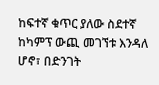ከፍተኛ ቁጥር ያለው ስደተኛ ከካምፕ ውጪ መገኘቱ እንዳለ ሆኖ፣ በድንገት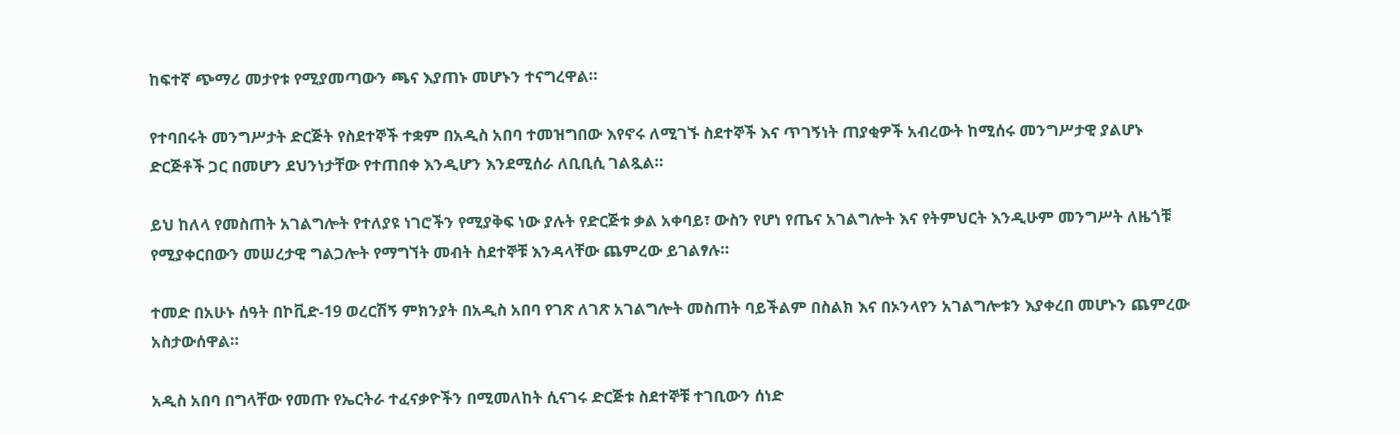ከፍተኛ ጭማሪ መታየቱ የሚያመጣውን ጫና እያጠኑ መሆኑን ተናግረዋል።

የተባበሩት መንግሥታት ድርጅት የስደተኞች ተቋም በአዲስ አበባ ተመዝግበው እየኖሩ ለሚገኙ ስደተኞች እና ጥገኝነት ጠያቂዎች አብረውት ከሚሰሩ መንግሥታዊ ያልሆኑ ድርጅቶች ጋር በመሆን ደህንነታቸው የተጠበቀ እንዲሆን እንደሚሰራ ለቢቢሲ ገልጿል።

ይህ ከለላ የመስጠት አገልግሎት የተለያዩ ነገሮችን የሚያቅፍ ነው ያሉት የድርጅቱ ቃል አቀባይ፣ ውስን የሆነ የጤና አገልግሎት እና የትምህርት እንዲሁም መንግሥት ለዜጎቹ የሚያቀርበውን መሠረታዊ ግልጋሎት የማግኘት መብት ስደተኞቹ እንዳላቸው ጨምረው ይገልፃሉ።

ተመድ በአሁኑ ሰዓት በኮቪድ-19 ወረርሽኝ ምክንያት በአዲስ አበባ የገጽ ለገጽ አገልግሎት መስጠት ባይችልም በስልክ እና በኦንላየን አገልግሎቱን እያቀረበ መሆኑን ጨምረው አስታውሰዋል።

አዲስ አበባ በግላቸው የመጡ የኤርትራ ተፈናቃዮችን በሚመለከት ሲናገሩ ድርጅቱ ስደተኞቹ ተገቢውን ሰነድ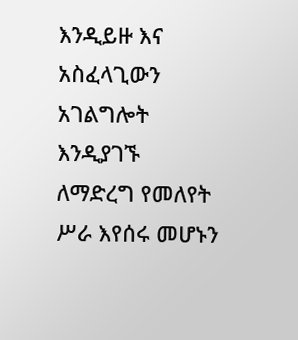እንዲይዙ እና አስፈላጊውን አገልግሎት እንዲያገኙ ለማድረግ የመለየት ሥራ እየሰሩ መሆኑን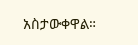አስታውቀዋል።